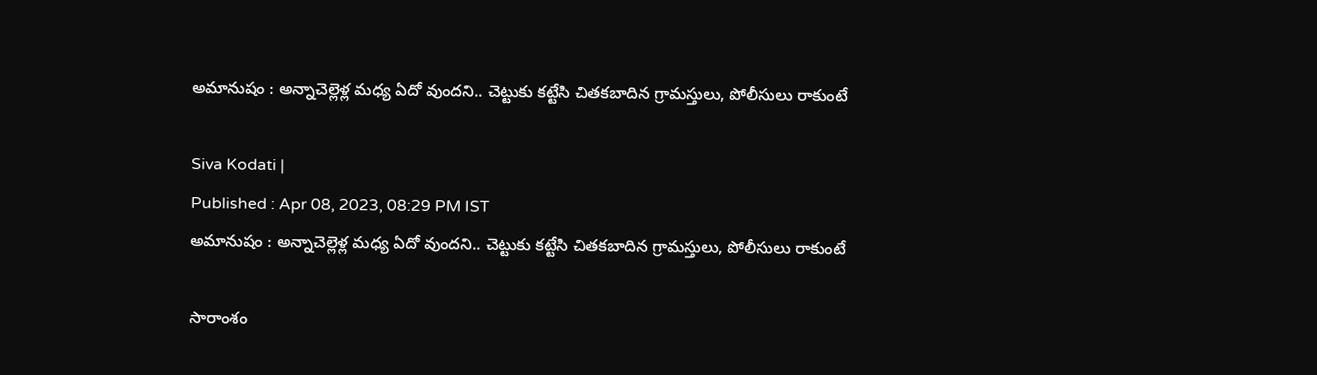అమానుషం : అన్నాచెల్లెళ్ల మధ్య ఏదో వుందని.. చెట్టుకు కట్టేసి చితకబాదిన గ్రామస్తులు, పోలీసులు రాకుంటే

Siva Kodati |
Published : Apr 08, 2023, 08:29 PM IST
అమానుషం : అన్నాచెల్లెళ్ల మధ్య ఏదో వుందని.. చెట్టుకు కట్టేసి చితకబాదిన గ్రామస్తులు, పోలీసులు రాకుంటే

సారాంశం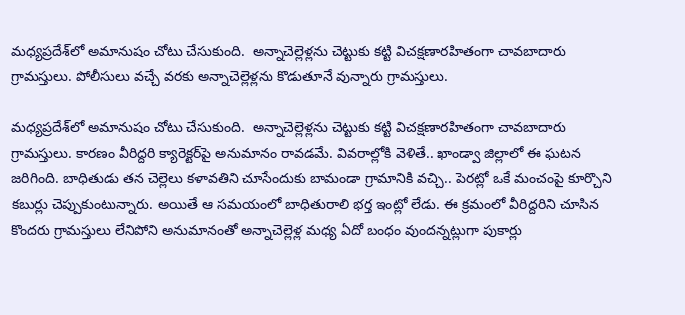మధ్యప్రదేశ్‌లో అమానుషం చోటు చేసుకుంది.  అన్నాచెల్లెళ్లను చెట్టుకు కట్టి విచక్షణారహితంగా చావబాదారు గ్రామస్తులు. పోలీసులు వచ్చే వరకు అన్నాచెల్లెళ్లను కొడుతూనే వున్నారు గ్రామస్తులు.

మధ్యప్రదేశ్‌లో అమానుషం చోటు చేసుకుంది.  అన్నాచెల్లెళ్లను చెట్టుకు కట్టి విచక్షణారహితంగా చావబాదారు గ్రామస్తులు. కారణం వీరిద్దరి క్యారెక్టర్‌పై అనుమానం రావడమే. వివరాల్లోకి వెళితే.. ఖాండ్వా జిల్లాలో ఈ ఘటన జరిగింది. బాధితుడు తన చెల్లెలు కళావతిని చూసేందుకు బామండా గ్రామానికి వచ్చి.. పెరట్లో ఒకే మంచంపై కూర్చొని కబుర్లు చెప్పుకుంటున్నారు. అయితే ఆ సమయంలో బాధితురాలి భర్త ఇంట్లో లేడు. ఈ క్రమంలో వీరిద్దరిని చూసిన కొందరు గ్రామస్తులు లేనిపోని అనుమానంతో అన్నాచెల్లెళ్ల మధ్య ఏదో బంధం వుందన్నట్లుగా పుకార్లు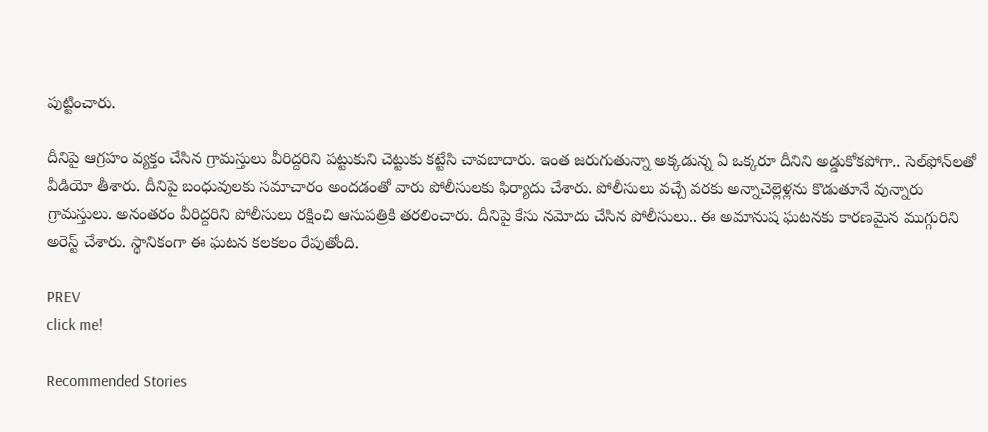పుట్టించారు.

దీనిపై ఆగ్రహం వ్యక్తం చేసిన గ్రామస్తులు వీరిద్దరిని పట్టుకుని చెట్టుకు కట్టేసి చావబాదారు. ఇంత జరుగుతున్నా అక్కడున్న ఏ ఒక్కరూ దీనిని అడ్డుకోకపోగా.. సెల్‌ఫోన్‌లతో వీడియో తీశారు. దీనిపై బంధువులకు సమాచారం అందడంతో వారు పోలీసులకు ఫిర్యాదు చేశారు. పోలీసులు వచ్చే వరకు అన్నాచెల్లెళ్లను కొడుతూనే వున్నారు గ్రామస్తులు. అనంతరం వీరిద్దరిని పోలీసులు రక్షించి ఆసుపత్రికి తరలించారు. దీనిపై కేసు నమోదు చేసిన పోలీసులు.. ఈ అమానుష ఘటనకు కారణమైన ముగ్గురిని అరెస్ట్ చేశారు. స్థానికంగా ఈ ఘటన కలకలం రేపుతోంది.

PREV
click me!

Recommended Stories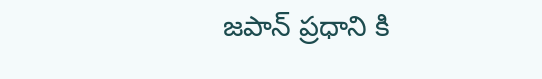జపాన్ ప్రధాని కి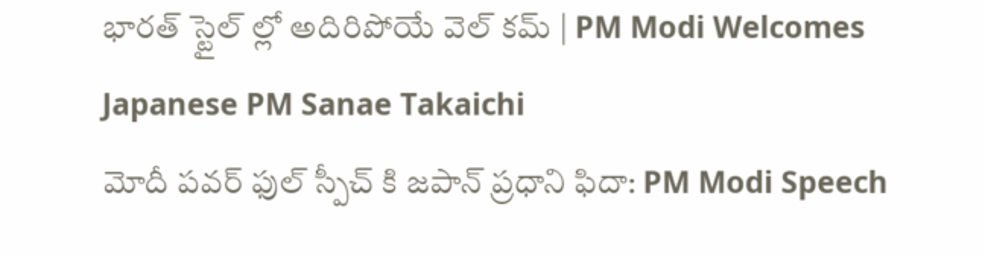భారత్ స్టైల్ ల్లో అదిరిపోయే వెల్ కమ్ | PM Modi Welcomes Japanese PM Sanae Takaichi
మోదీ పవర్ ఫుల్ స్పీచ్ కి జపాన్ ప్రధాని ఫిదా: PM Modi Speech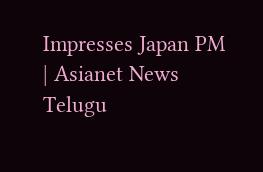Impresses Japan PM | Asianet News Telugu